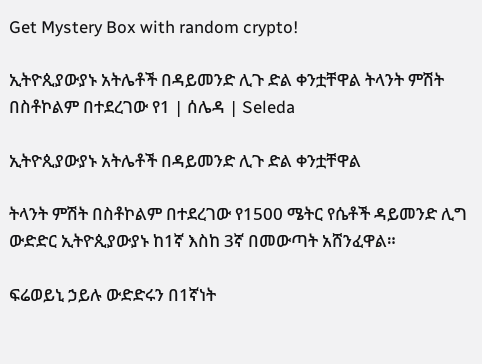Get Mystery Box with random crypto!

ኢትዮጲያውያኑ አትሌቶች በዳይመንድ ሊጉ ድል ቀንቷቸዋል ትላንት ምሽት በስቶኮልም በተደረገው የ1 | ሰሌዳ | Seleda

ኢትዮጲያውያኑ አትሌቶች በዳይመንድ ሊጉ ድል ቀንቷቸዋል

ትላንት ምሽት በስቶኮልም በተደረገው የ1500 ሜትር የሴቶች ዳይመንድ ሊግ ውድድር ኢትዮጲያውያኑ ከ1ኛ እስከ 3ኛ በመውጣት አሸንፈዋል።

ፍሬወይኒ ኃይሉ ውድድሩን በ1ኛነት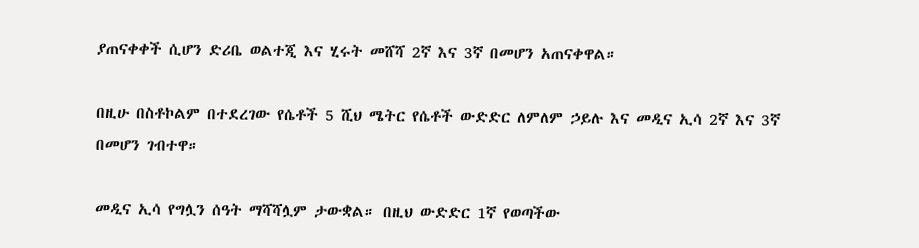ያጠናቀቀች ሲሆን ድሪቤ ወልተጂ እና ሂሩት መሸሻ 2ኛ እና 3ኛ በመሆን አጠናቀዋል።

በዚሁ በስቶኮልም በተደረገው የሴቶች 5 ሺህ ሜትር የሴቶች ውድድር ለምለም ኃይሉ እና መዲና ኢሳ 2ኛ እና 3ኛ በመሆን ገብተዋ።

መዲና ኢሳ የግሏን ሰዓት ማሻሻሏም ታውቋል። በዚህ ውድድር 1ኛ የወጣችው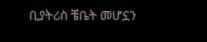ቢያትሪስ ቼቤት መሆኗን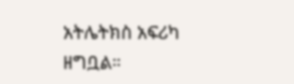አትሌትክስ አፍሪካ ዘግቧል።